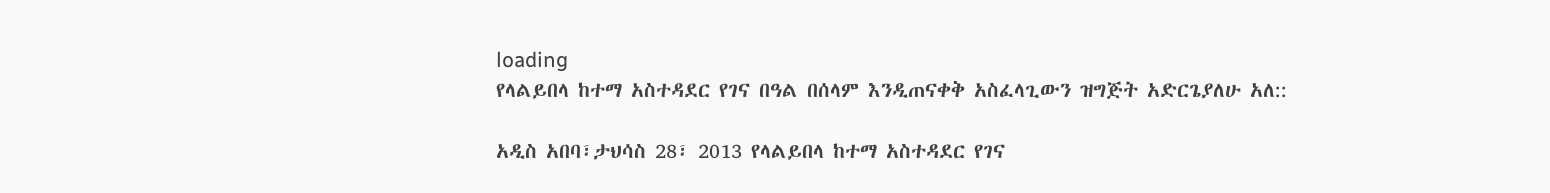loading
የላልይበላ ከተማ አስተዳደር የገና በዓል በሰላም እንዲጠናቀቅ አስፈላጊውን ዝግጅት አድርጌያለሁ አለ::

አዲስ አበባ፣ታህሳስ 28፣ 2013 የላልይበላ ከተማ አስተዳደር የገና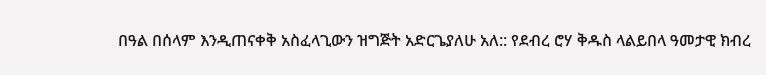በዓል በሰላም እንዲጠናቀቅ አስፈላጊውን ዝግጅት አድርጌያለሁ አለ:: የደብረ ሮሃ ቅዱስ ላልይበላ ዓመታዊ ክብረ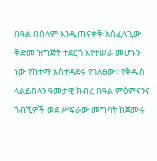በዓል በሰላም እንዲጠናቀቅ አስፈላጊው ቅድመ ዝግጅት ተደርጎ እየተሠራ መሆኑን ነው የከተማ አስተዳደሩ የገለፀው፡፡ የቅዱስ ላልይበላን ዓመታዊ ክብረ በዓል ምዕምናንና ጎብኚዎች ወደ ሥፍራው መግባት ከጀመሩ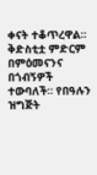ቀናት ተቆጥረዋል። ቅድስቲቷ ምድርም በምዕመናንና በጎብኝዎች ተውባለች። የበዓሉን ዝግጅት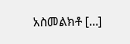አስመልክቶ […]